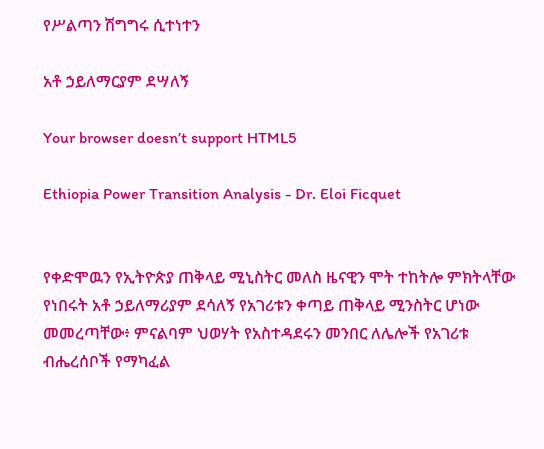የሥልጣን ሽግግሩ ሲተነተን

አቶ ኃይለማርያም ደሣለኝ

Your browser doesn’t support HTML5

Ethiopia Power Transition Analysis - Dr. Eloi Ficquet


የቀድሞዉን የኢትዮጵያ ጠቅላይ ሚኒስትር መለስ ዜናዊን ሞት ተከትሎ ምክትላቸው የነበሩት አቶ ኃይለማሪያም ደሳለኝ የአገሪቱን ቀጣይ ጠቅላይ ሚንስትር ሆነው መመረጣቸው፥ ምናልባም ህወሃት የአስተዳደሩን መንበር ለሌሎች የአገሪቱ ብሔረሰቦች የማካፈል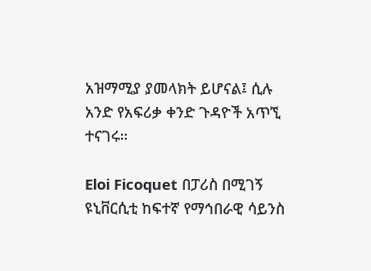አዝማሚያ ያመላክት ይሆናል፤ ሲሉ አንድ የአፍሪቃ ቀንድ ጉዳዮች አጥኚ ተናገሩ።

Eloi Ficoquet በፓሪስ በሚገኝ ዩኒቨርሲቲ ከፍተኛ የማኅበራዊ ሳይንስ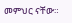መምህር ናቸው።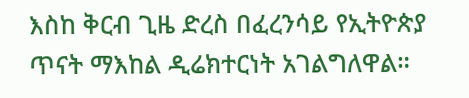እስከ ቅርብ ጊዜ ድረስ በፈረንሳይ የኢትዮጵያ ጥናት ማእከል ዲሬክተርነት አገልግለዋል።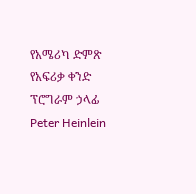የአሜሪካ ድምጽ የአፍሪቃ ቀንድ ፕሮግራም ኃላፊ Peter Heinlein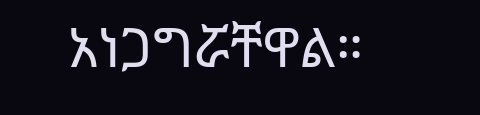አነጋግሯቸዋል።